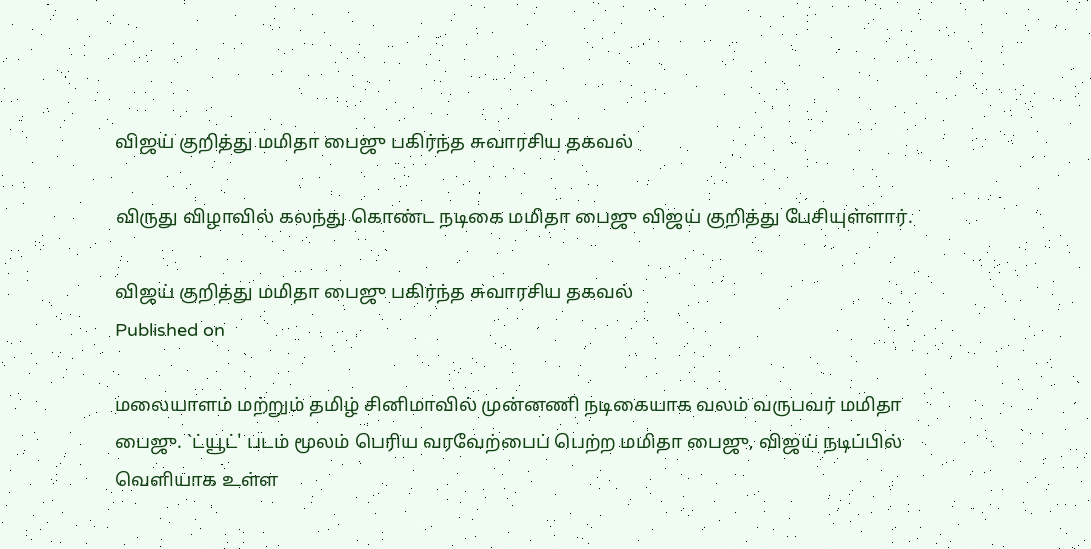விஜய் குறித்து மமிதா பைஜு பகிர்ந்த சுவாரசிய தகவல்

விருது விழாவில் கலந்து கொண்ட நடிகை மமிதா பைஜு விஜய் குறித்து பேசியுள்ளார்.

விஜய் குறித்து மமிதா பைஜு பகிர்ந்த சுவாரசிய தகவல்
Published on

மலையாளம் மற்றும் தமிழ் சினிமாவில் முன்னணி நடிகையாக வலம் வருபவர் மமிதா பைஜு. `ட்யூட்' படம் மூலம் பெரிய வரவேற்பைப் பெற்ற மமிதா பைஜு, விஜய் நடிப்பில் வெளியாக உள்ள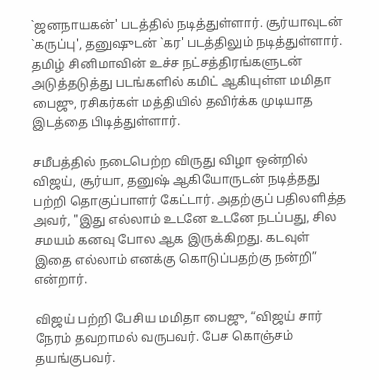`ஜனநாயகன்' படத்தில் நடித்துள்ளார். சூர்யாவுடன் `கருப்பு', தனுஷுடன் `கர' படத்திலும் நடித்துள்ளார். தமிழ் சினிமாவின் உச்ச நட்சத்திரங்களுடன் அடுத்தடுத்து படங்களில் கமிட் ஆகியுள்ள மமிதா பைஜு, ரசிகர்கள் மத்தியில் தவிர்க்க முடியாத இடத்தை பிடித்துள்ளார்.

சமீபத்தில் நடைபெற்ற விருது விழா ஒன்றில் விஜய், சூர்யா, தனுஷ் ஆகியோருடன் நடித்தது பற்றி தொகுப்பாளர் கேட்டார். அதற்குப் பதிலளித்த அவர், "இது எல்லாம் உடனே உடனே நடப்பது, சில சமயம் கனவு போல ஆக இருக்கிறது. கடவுள் இதை எல்லாம் எனக்கு கொடுப்பதற்கு நன்றி” என்றார்.

விஜய் பற்றி பேசிய மமிதா பைஜு, “விஜய் சார் நேரம் தவறாமல் வருபவர். பேச கொஞ்சம் தயங்குபவர்.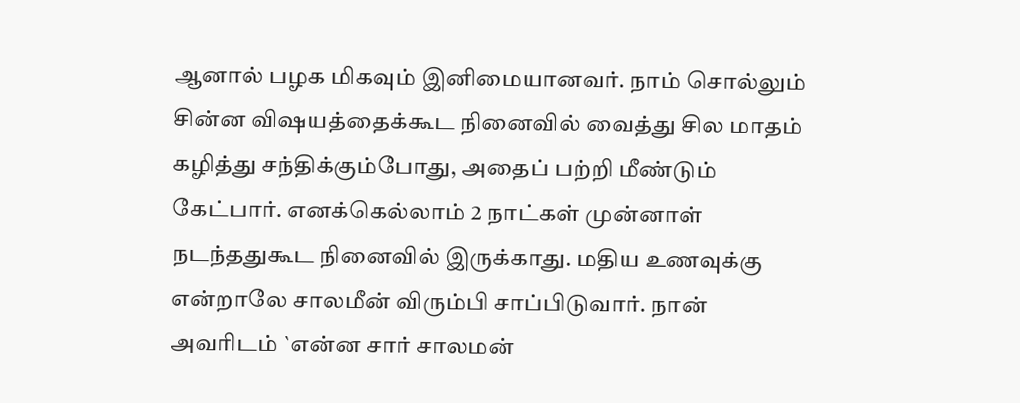ஆனால் பழக மிகவும் இனிமையானவர். நாம் சொல்லும் சின்ன விஷயத்தைக்கூட நினைவில் வைத்து சில மாதம் கழித்து சந்திக்கும்போது, அதைப் பற்றி மீண்டும் கேட்பார். எனக்கெல்லாம் 2 நாட்கள் முன்னாள் நடந்ததுகூட நினைவில் இருக்காது. மதிய உணவுக்கு என்றாலே சாலமீன் விரும்பி சாப்பிடுவார். நான் அவரிடம் `என்ன சார் சாலமன்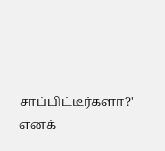சாப்பிட்டீர்களா?' எனக்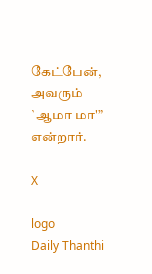கேட்பேன், அவரும் `ஆமா மா'” என்றார்.

X

logo
Daily Thanthi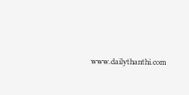www.dailythanthi.com